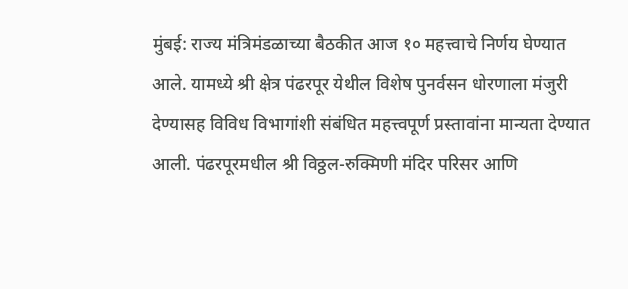मुंबई: राज्य मंत्रिमंडळाच्या बैठकीत आज १० महत्त्वाचे निर्णय घेण्यात आले. यामध्ये श्री क्षेत्र पंढरपूर येथील विशेष पुनर्वसन धोरणाला मंजुरी देण्यासह विविध विभागांशी संबंधित महत्त्वपूर्ण प्रस्तावांना मान्यता देण्यात आली. पंढरपूरमधील श्री विठ्ठल-रुक्मिणी मंदिर परिसर आणि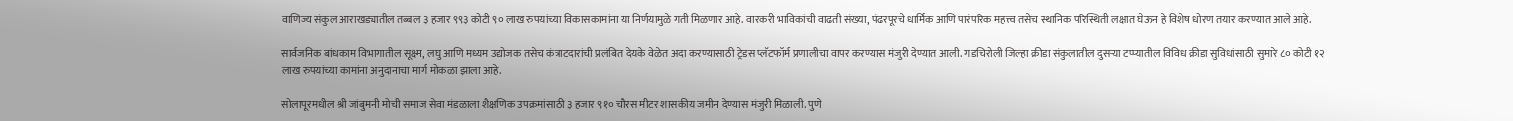वाणिज्य संकुल आराखड्यातील तब्बल ३ हजार ९९३ कोटी ९० लाख रुपयांच्या विकासकामांना या निर्णयामुळे गती मिळणार आहे. वारकरी भाविकांची वाढती संख्या, पंढरपूरचे धार्मिक आणि पारंपरिक महत्त्व तसेच स्थानिक परिस्थिती लक्षात घेऊन हे विशेष धोरण तयार करण्यात आले आहे.

सार्वजनिक बांधकाम विभागातील सूक्ष्म, लघु आणि मध्यम उद्योजक तसेच कंत्राटदारांची प्रलंबित देयके वेळेत अदा करण्यासाठी ट्रेडस प्लॅटफॉर्म प्रणालीचा वापर करण्यास मंजुरी देण्यात आली. गडचिरोली जिल्हा क्रीडा संकुलातील दुसऱ्या टप्प्यातील विविध क्रीडा सुविधांसाठी सुमारे ८० कोटी १२ लाख रुपयांच्या कामांना अनुदानाचा मार्ग मोकळा झाला आहे.

सोलापूरमधील श्री जांबुमनी मोची समाज सेवा मंडळाला शैक्षणिक उपक्रमांसाठी ३ हजार ९१० चौरस मीटर शासकीय जमीन देण्यास मंजुरी मिळाली. पुणे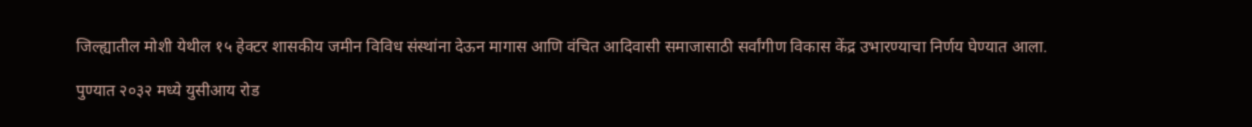जिल्ह्यातील मोशी येथील १५ हेक्टर शासकीय जमीन विविध संस्थांना देऊन मागास आणि वंचित आदिवासी समाजासाठी सर्वांगीण विकास केंद्र उभारण्याचा निर्णय घेण्यात आला.

पुण्यात २०३२ मध्ये युसीआय रोड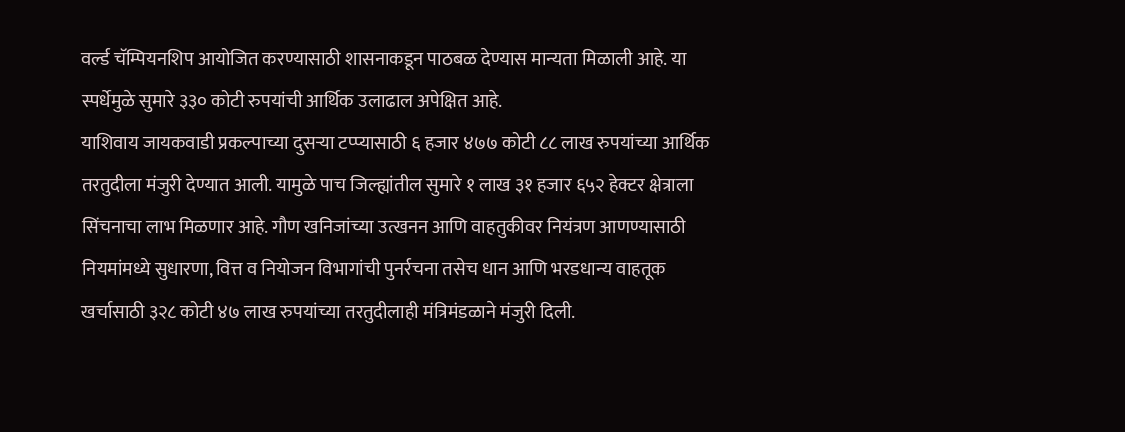वर्ल्ड चॅम्पियनशिप आयोजित करण्यासाठी शासनाकडून पाठबळ देण्यास मान्यता मिळाली आहे. या स्पर्धेमुळे सुमारे ३३० कोटी रुपयांची आर्थिक उलाढाल अपेक्षित आहे.
याशिवाय जायकवाडी प्रकल्पाच्या दुसऱ्या टप्प्यासाठी ६ हजार ४७७ कोटी ८८ लाख रुपयांच्या आर्थिक तरतुदीला मंजुरी देण्यात आली. यामुळे पाच जिल्ह्यांतील सुमारे १ लाख ३१ हजार ६५२ हेक्टर क्षेत्राला सिंचनाचा लाभ मिळणार आहे. गौण खनिजांच्या उत्खनन आणि वाहतुकीवर नियंत्रण आणण्यासाठी नियमांमध्ये सुधारणा, वित्त व नियोजन विभागांची पुनर्रचना तसेच धान आणि भरडधान्य वाहतूक खर्चासाठी ३२८ कोटी ४७ लाख रुपयांच्या तरतुदीलाही मंत्रिमंडळाने मंजुरी दिली.